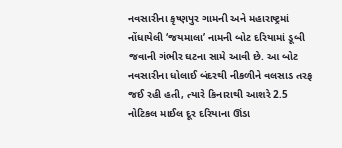નવસારીના કૃષ્ણપુર ગામની અને મહારાષ્ટ્રમાં નોંધાયેલી ‘જયમાલા’ નામની બોટ દરિયામાં ડૂબી જવાની ગંભીર ઘટના સામે આવી છે. આ બોટ નવસારીના ધોલાઈ બંદરથી નીકળીને વલસાડ તરફ જઈ રહી હતી, ત્યારે કિનારાથી આશરે 2.5 નોટિકલ માઈલ દૂર દરિયાના ઊંડા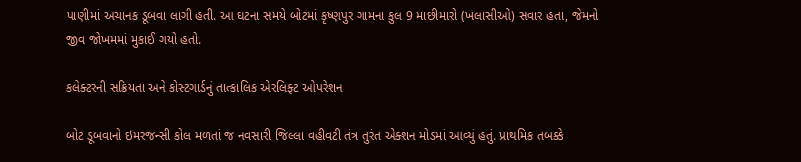પાણીમાં અચાનક ડૂબવા લાગી હતી. આ ઘટના સમયે બોટમાં કૃષ્ણપુર ગામના કુલ 9 માછીમારો (ખલાસીઓ) સવાર હતા, જેમનો જીવ જોખમમાં મુકાઈ ગયો હતો.

કલેક્ટરની સક્રિયતા અને કોસ્ટગાર્ડનું તાત્કાલિક એરલિફ્ટ ઓપરેશન

બોટ ડૂબવાનો ઇમરજન્સી કોલ મળતાં જ નવસારી જિલ્લા વહીવટી તંત્ર તુરંત એક્શન મોડમાં આવ્યું હતું. પ્રાથમિક તબક્કે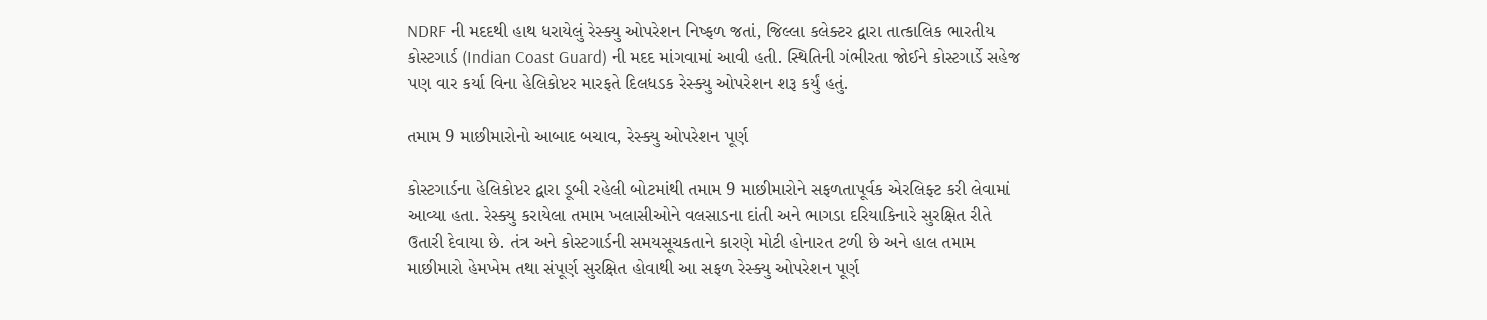NDRF ની મદદથી હાથ ધરાયેલું રેસ્ક્યુ ઓપરેશન નિષ્ફળ જતાં, જિલ્લા કલેક્ટર દ્વારા તાત્કાલિક ભારતીય કોસ્ટગાર્ડ (Indian Coast Guard) ની મદદ માંગવામાં આવી હતી. સ્થિતિની ગંભીરતા જોઈને કોસ્ટગાર્ડે સહેજ પણ વાર કર્યા વિના હેલિકોપ્ટર મારફતે દિલધડક રેસ્ક્યુ ઓપરેશન શરૂ કર્યું હતું.

તમામ 9 માછીમારોનો આબાદ બચાવ, રેસ્ક્યુ ઓપરેશન પૂર્ણ

કોસ્ટગાર્ડના હેલિકોપ્ટર દ્વારા ડૂબી રહેલી બોટમાંથી તમામ 9 માછીમારોને સફળતાપૂર્વક એરલિફ્ટ કરી લેવામાં આવ્યા હતા. રેસ્ક્યુ કરાયેલા તમામ ખલાસીઓને વલસાડના દાંતી અને ભાગડા દરિયાકિનારે સુરક્ષિત રીતે ઉતારી દેવાયા છે. તંત્ર અને કોસ્ટગાર્ડની સમયસૂચકતાને કારણે મોટી હોનારત ટળી છે અને હાલ તમામ માછીમારો હેમખેમ તથા સંપૂર્ણ સુરક્ષિત હોવાથી આ સફળ રેસ્ક્યુ ઓપરેશન પૂર્ણ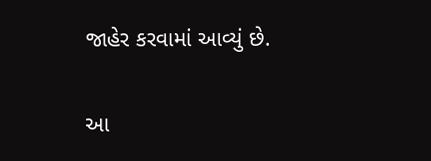જાહેર કરવામાં આવ્યું છે.

આ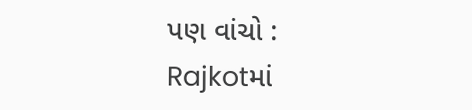પણ વાંચો : Rajkotમાં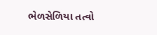ભેળસેળિયા તત્વો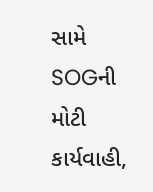સામે SOGની મોટી કાર્યવાહી,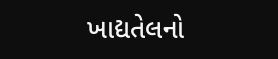ખાદ્યતેલનો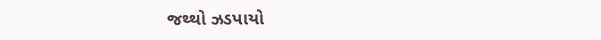જથ્થો ઝડપાયો